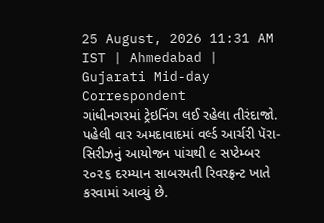25 August, 2026 11:31 AM IST | Ahmedabad | Gujarati Mid-day Correspondent
ગાંધીનગરમાં ટ્રેઇનિંગ લઈ રહેલા તીરંદાજો.
પહેલી વાર અમદાવાદમાં વર્લ્ડ આર્ચરી પૅરા-સિરીઝનું આયોજન પાંચથી ૯ સપ્ટેમ્બર ૨૦૨૬ દરમ્યાન સાબરમતી રિવરફ્રન્ટ ખાતે કરવામાં આવ્યું છે.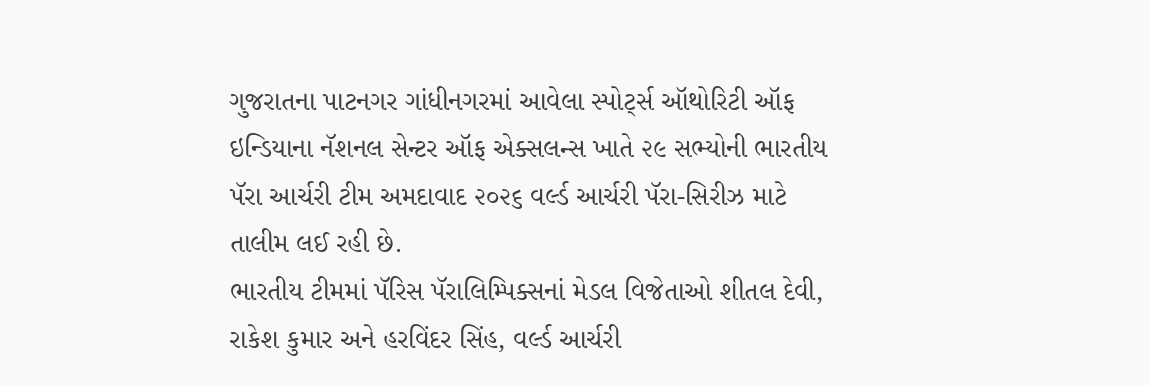ગુજરાતના પાટનગર ગાંધીનગરમાં આવેલા સ્પોર્ટ્સ ઑથોરિટી ઑફ ઇન્ડિયાના નૅશનલ સેન્ટર ઑફ એક્સલન્સ ખાતે ૨૯ સભ્યોની ભારતીય પૅરા આર્ચરી ટીમ અમદાવાદ ૨૦૨૬ વર્લ્ડ આર્ચરી પૅરા-સિરીઝ માટે તાલીમ લઈ રહી છે.
ભારતીય ટીમમાં પૅરિસ પૅરાલિમ્પિક્સનાં મેડલ વિજેતાઓ શીતલ દેવી, રાકેશ કુમાર અને હરવિંદર સિંહ, વર્લ્ડ આર્ચરી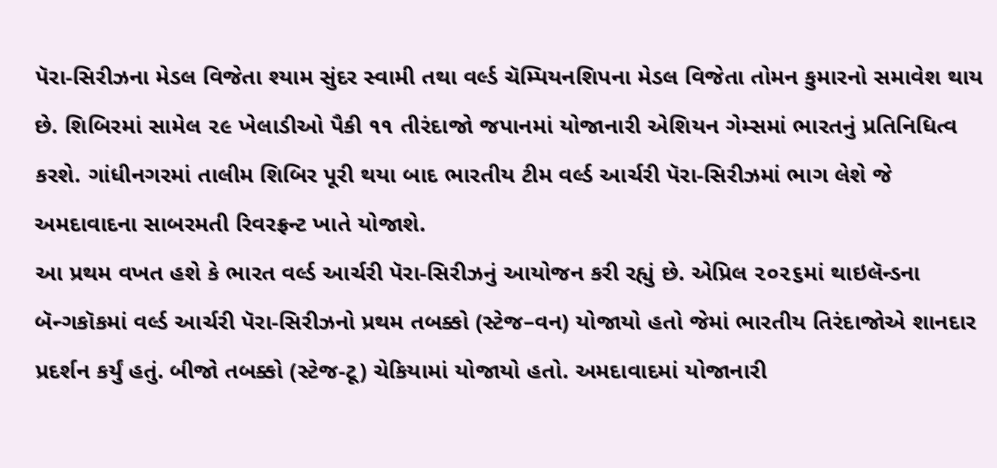પૅરા-સિરીઝના મેડલ વિજેતા શ્યામ સુંદર સ્વામી તથા વર્લ્ડ ચૅમ્પિયનશિપના મેડલ વિજેતા તોમન કુમારનો સમાવેશ થાય છે. શિબિરમાં સામેલ ૨૯ ખેલાડીઓ પૈકી ૧૧ તીરંદાજો જપાનમાં યોજાનારી એશિયન ગેમ્સમાં ભારતનું પ્રતિનિધિત્વ કરશે. ગાંધીનગરમાં તાલીમ શિબિર પૂરી થયા બાદ ભારતીય ટીમ વર્લ્ડ આર્ચરી પૅરા-સિરીઝમાં ભાગ લેશે જે અમદાવાદના સાબરમતી રિવરફ્રન્ટ ખાતે યોજાશે.
આ પ્રથમ વખત હશે કે ભારત વર્લ્ડ આર્ચરી પૅરા-સિરીઝનું આયોજન કરી રહ્યું છે. એપ્રિલ ૨૦૨૬માં થાઇલૅન્ડના બૅન્ગકૉકમાં વર્લ્ડ આર્ચરી પૅરા-સિરીઝનો પ્રથમ તબક્કો (સ્ટેજ–વન) યોજાયો હતો જેમાં ભારતીય તિરંદાજોએ શાનદાર પ્રદર્શન કર્યું હતું. બીજો તબક્કો (સ્ટેજ-ટૂ) ચેકિયામાં યોજાયો હતો. અમદાવાદમાં યોજાનારી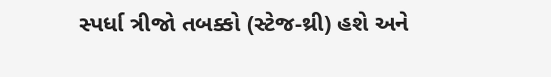સ્પર્ધા ત્રીજો તબક્કો (સ્ટેજ-થ્રી) હશે અને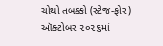ચોથો તબક્કો (સ્ટેજ-ફોર) ઑક્ટોબર ૨૦૨૬માં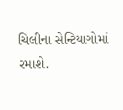ચિલીના સેન્ટિયાગોમાં રમાશે.